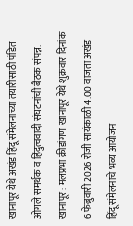खानापूर येथे अखंड हिंदू संमेलनाच्या तयारीसाठी पंडित ओगले समर्थक व हिंदुत्ववादी संघटनांची बैठक संपन्न.
खानापूर : मलप्रभा क्रीडांगण खानापूर येथे शुक्रवार दिनांक 6 फेब्रुवारी 2026 रोजी सायंकाळी 4.00 वाजता अखंड हिंदू संमेलनाचे भव्य आयोजन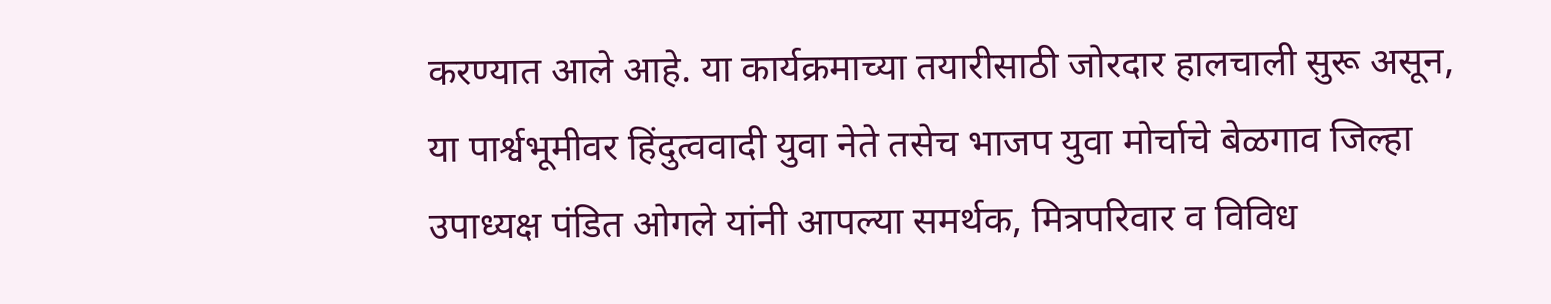करण्यात आले आहे. या कार्यक्रमाच्या तयारीसाठी जोरदार हालचाली सुरू असून, या पार्श्वभूमीवर हिंदुत्ववादी युवा नेते तसेच भाजप युवा मोर्चाचे बेळगाव जिल्हा उपाध्यक्ष पंडित ओगले यांनी आपल्या समर्थक, मित्रपरिवार व विविध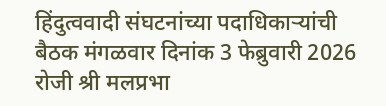हिंदुत्ववादी संघटनांच्या पदाधिकाऱ्यांची बैठक मंगळवार दिनांक 3 फेब्रुवारी 2026 रोजी श्री मलप्रभा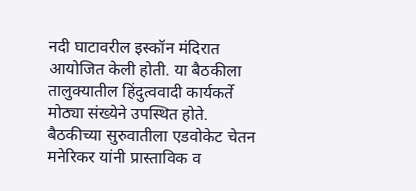नदी घाटावरील इस्कॉन मंदिरात आयोजित केली होती. या बैठकीला तालुक्यातील हिंदुत्ववादी कार्यकर्ते मोठ्या संख्येने उपस्थित होते.
बैठकीच्या सुरुवातीला एडवोकेट चेतन मनेरिकर यांनी प्रास्ताविक व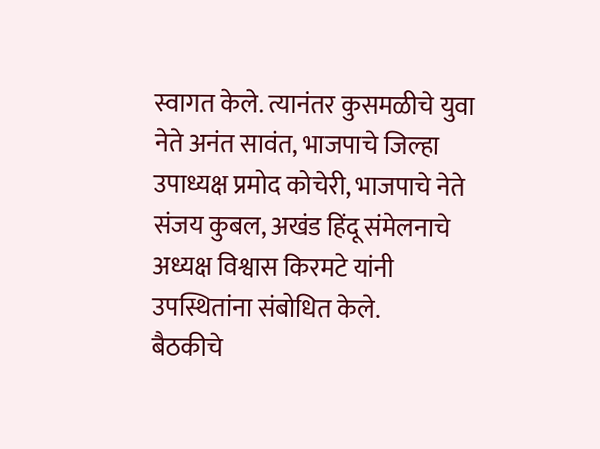स्वागत केले. त्यानंतर कुसमळीचे युवा नेते अनंत सावंत, भाजपाचे जिल्हा उपाध्यक्ष प्रमोद कोचेरी, भाजपाचे नेते संजय कुबल, अखंड हिंदू संमेलनाचे अध्यक्ष विश्वास किरमटे यांनी उपस्थितांना संबोधित केले.
बैठकीचे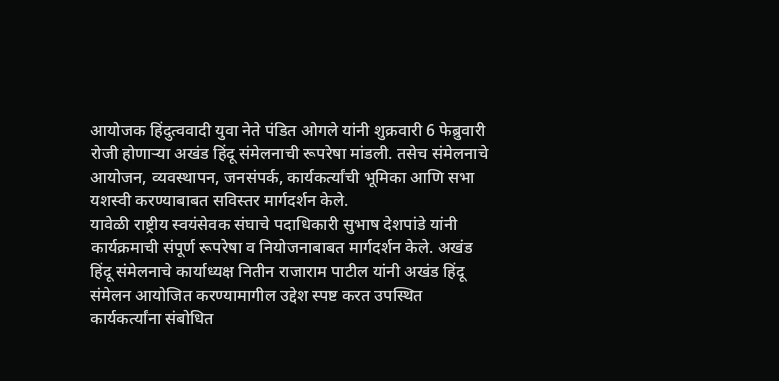आयोजक हिंदुत्ववादी युवा नेते पंडित ओगले यांनी शुक्रवारी 6 फेब्रुवारी रोजी होणाऱ्या अखंड हिंदू संमेलनाची रूपरेषा मांडली. तसेच संमेलनाचे आयोजन, व्यवस्थापन, जनसंपर्क, कार्यकर्त्यांची भूमिका आणि सभा यशस्वी करण्याबाबत सविस्तर मार्गदर्शन केले.
यावेळी राष्ट्रीय स्वयंसेवक संघाचे पदाधिकारी सुभाष देशपांडे यांनी कार्यक्रमाची संपूर्ण रूपरेषा व नियोजनाबाबत मार्गदर्शन केले. अखंड हिंदू संमेलनाचे कार्याध्यक्ष नितीन राजाराम पाटील यांनी अखंड हिंदू संमेलन आयोजित करण्यामागील उद्देश स्पष्ट करत उपस्थित कार्यकर्त्यांना संबोधित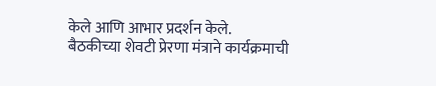केले आणि आभार प्रदर्शन केले.
बैठकीच्या शेवटी प्रेरणा मंत्राने कार्यक्रमाची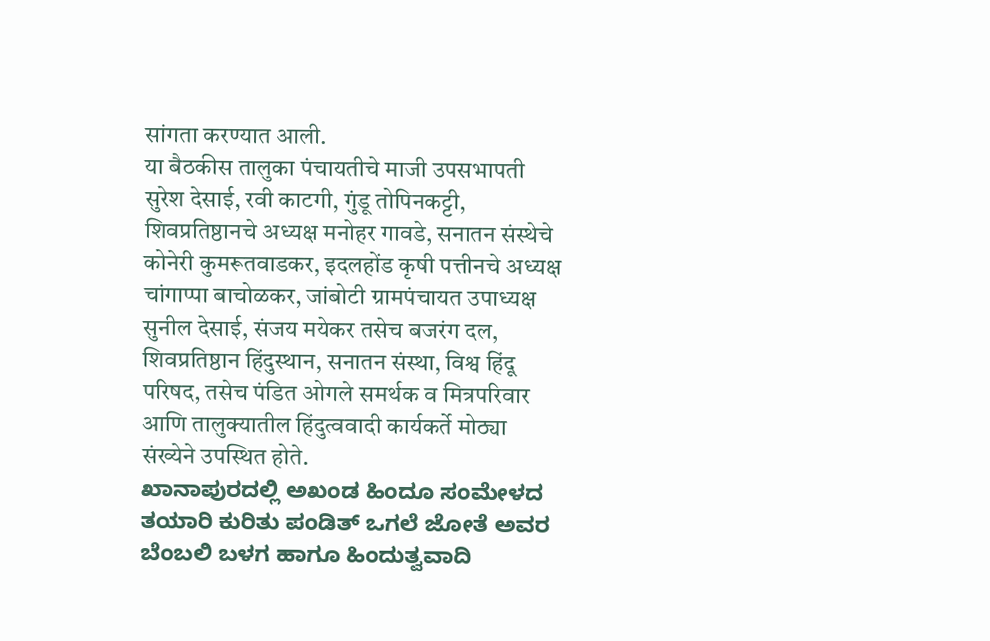सांगता करण्यात आली.
या बैठकीस तालुका पंचायतीचे माजी उपसभापती सुरेश देसाई, रवी काटगी, गुंडू तोपिनकट्टी, शिवप्रतिष्ठानचे अध्यक्ष मनोहर गावडे, सनातन संस्थेचे कोनेरी कुमरूतवाडकर, इदलहोंड कृषी पत्तीनचे अध्यक्ष चांगाप्पा बाचोळकर, जांबोटी ग्रामपंचायत उपाध्यक्ष सुनील देसाई, संजय मयेकर तसेच बजरंग दल, शिवप्रतिष्ठान हिंदुस्थान, सनातन संस्था, विश्व हिंदू परिषद, तसेच पंडित ओगले समर्थक व मित्रपरिवार आणि तालुक्यातील हिंदुत्ववादी कार्यकर्ते मोठ्या संख्येने उपस्थित होते.
ಖಾನಾಪುರದಲ್ಲಿ ಅಖಂಡ ಹಿಂದೂ ಸಂಮೇಳದ ತಯಾರಿ ಕುರಿತು ಪಂಡಿತ್ ಒಗಲೆ ಜೋತೆ ಅವರ ಬೆಂಬಲಿ ಬಳಗ ಹಾಗೂ ಹಿಂದುತ್ವವಾದಿ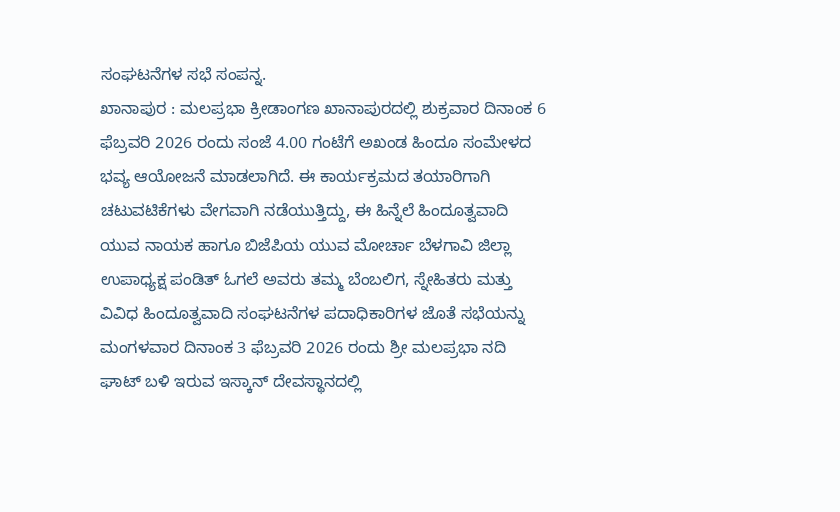ಸಂಘಟನೆಗಳ ಸಭೆ ಸಂಪನ್ನ.
ಖಾನಾಪುರ : ಮಲಪ್ರಭಾ ಕ್ರೀಡಾಂಗಣ ಖಾನಾಪುರದಲ್ಲಿ ಶುಕ್ರವಾರ ದಿನಾಂಕ 6 ಫೆಬ್ರವರಿ 2026 ರಂದು ಸಂಜೆ 4.00 ಗಂಟೆಗೆ ಅಖಂಡ ಹಿಂದೂ ಸಂಮೇಳದ ಭವ್ಯ ಆಯೋಜನೆ ಮಾಡಲಾಗಿದೆ. ಈ ಕಾರ್ಯಕ್ರಮದ ತಯಾರಿಗಾಗಿ ಚಟುವಟಿಕೆಗಳು ವೇಗವಾಗಿ ನಡೆಯುತ್ತಿದ್ದು, ಈ ಹಿನ್ನೆಲೆ ಹಿಂದೂತ್ವವಾದಿ ಯುವ ನಾಯಕ ಹಾಗೂ ಬಿಜೆಪಿಯ ಯುವ ಮೋರ್ಚಾ ಬೆಳಗಾವಿ ಜಿಲ್ಲಾ ಉಪಾಧ್ಯಕ್ಷ ಪಂಡಿತ್ ಓಗಲೆ ಅವರು ತಮ್ಮ ಬೆಂಬಲಿಗ, ಸ್ನೇಹಿತರು ಮತ್ತು ವಿವಿಧ ಹಿಂದೂತ್ವವಾದಿ ಸಂಘಟನೆಗಳ ಪದಾಧಿಕಾರಿಗಳ ಜೊತೆ ಸಭೆಯನ್ನು ಮಂಗಳವಾರ ದಿನಾಂಕ 3 ಫೆಬ್ರವರಿ 2026 ರಂದು ಶ್ರೀ ಮಲಪ್ರಭಾ ನದಿ ಘಾಟ್ ಬಳಿ ಇರುವ ಇಸ್ಕಾನ್ ದೇವಸ್ಥಾನದಲ್ಲಿ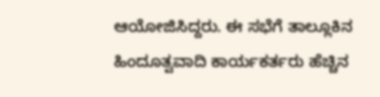ಆಯೋಜಿಸಿದ್ದರು. ಈ ಸಭೆಗೆ ತಾಲ್ಲೂಕಿನ ಹಿಂದೂತ್ವವಾದಿ ಕಾರ್ಯಕರ್ತರು ಹೆಚ್ಚಿನ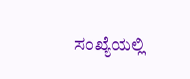ಸಂಖ್ಯೆಯಲ್ಲಿ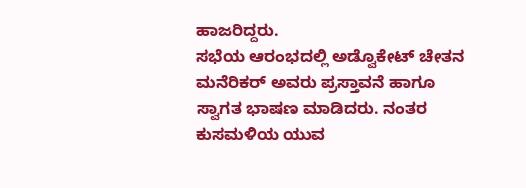ಹಾಜರಿದ್ದರು.
ಸಭೆಯ ಆರಂಭದಲ್ಲಿ ಅಡ್ವೊಕೇಟ್ ಚೇತನ ಮನೆರಿಕರ್ ಅವರು ಪ್ರಸ್ತಾವನೆ ಹಾಗೂ ಸ್ವಾಗತ ಭಾಷಣ ಮಾಡಿದರು. ನಂತರ ಕುಸಮಳಿಯ ಯುವ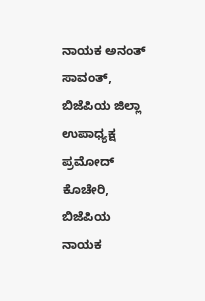ನಾಯಕ ಅನಂತ್ ಸಾವಂತ್, ಬಿಜೆಪಿಯ ಜಿಲ್ಲಾ ಉಪಾಧ್ಯಕ್ಷ ಪ್ರಮೋದ್ ಕೊಚೇರಿ, ಬಿಜೆಪಿಯ ನಾಯಕ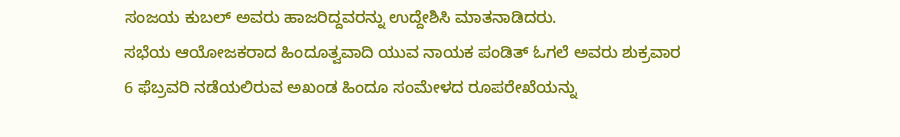ಸಂಜಯ ಕುಬಲ್ ಅವರು ಹಾಜರಿದ್ದವರನ್ನು ಉದ್ದೇಶಿಸಿ ಮಾತನಾಡಿದರು.
ಸಭೆಯ ಆಯೋಜಕರಾದ ಹಿಂದೂತ್ವವಾದಿ ಯುವ ನಾಯಕ ಪಂಡಿತ್ ಓಗಲೆ ಅವರು ಶುಕ್ರವಾರ 6 ಫೆಬ್ರವರಿ ನಡೆಯಲಿರುವ ಅಖಂಡ ಹಿಂದೂ ಸಂಮೇಳದ ರೂಪರೇಖೆಯನ್ನು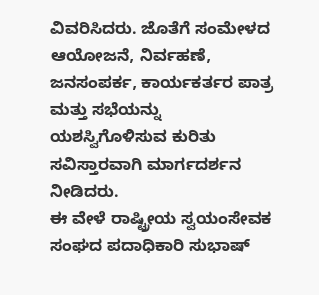ವಿವರಿಸಿದರು. ಜೊತೆಗೆ ಸಂಮೇಳದ ಆಯೋಜನೆ, ನಿರ್ವಹಣೆ, ಜನಸಂಪರ್ಕ, ಕಾರ್ಯಕರ್ತರ ಪಾತ್ರ ಮತ್ತು ಸಭೆಯನ್ನು ಯಶಸ್ವಿಗೊಳಿಸುವ ಕುರಿತು ಸವಿಸ್ತಾರವಾಗಿ ಮಾರ್ಗದರ್ಶನ ನೀಡಿದರು.
ಈ ವೇಳೆ ರಾಷ್ಟ್ರೀಯ ಸ್ವಯಂಸೇವಕ ಸಂಘದ ಪದಾಧಿಕಾರಿ ಸುಭಾಷ್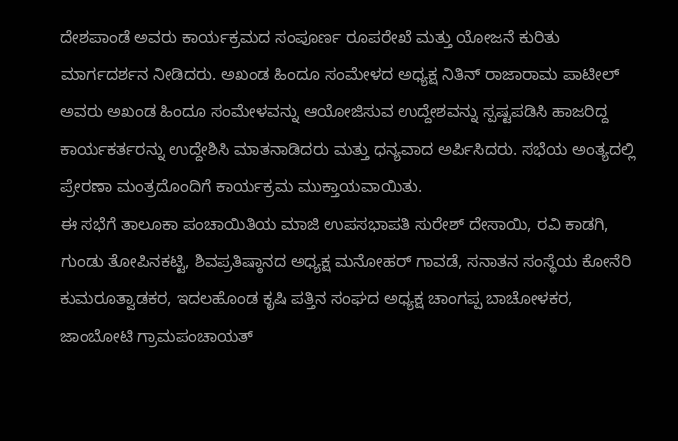ದೇಶಪಾಂಡೆ ಅವರು ಕಾರ್ಯಕ್ರಮದ ಸಂಪೂರ್ಣ ರೂಪರೇಖೆ ಮತ್ತು ಯೋಜನೆ ಕುರಿತು ಮಾರ್ಗದರ್ಶನ ನೀಡಿದರು. ಅಖಂಡ ಹಿಂದೂ ಸಂಮೇಳದ ಅಧ್ಯಕ್ಷ ನಿತಿನ್ ರಾಜಾರಾಮ ಪಾಟೀಲ್ ಅವರು ಅಖಂಡ ಹಿಂದೂ ಸಂಮೇಳವನ್ನು ಆಯೋಜಿಸುವ ಉದ್ದೇಶವನ್ನು ಸ್ಪಷ್ಟಪಡಿಸಿ ಹಾಜರಿದ್ದ ಕಾರ್ಯಕರ್ತರನ್ನು ಉದ್ದೇಶಿಸಿ ಮಾತನಾಡಿದರು ಮತ್ತು ಧನ್ಯವಾದ ಅರ್ಪಿಸಿದರು. ಸಭೆಯ ಅಂತ್ಯದಲ್ಲಿ ಪ್ರೇರಣಾ ಮಂತ್ರದೊಂದಿಗೆ ಕಾರ್ಯಕ್ರಮ ಮುಕ್ತಾಯವಾಯಿತು.
ಈ ಸಭೆಗೆ ತಾಲೂಕಾ ಪಂಚಾಯಿತಿಯ ಮಾಜಿ ಉಪಸಭಾಪತಿ ಸುರೇಶ್ ದೇಸಾಯಿ, ರವಿ ಕಾಡಗಿ, ಗುಂಡು ತೋಪಿನಕಟ್ಟಿ, ಶಿವಪ್ರತಿಷ್ಠಾನದ ಅಧ್ಯಕ್ಷ ಮನೋಹರ್ ಗಾವಡೆ, ಸನಾತನ ಸಂಸ್ಥೆಯ ಕೋನೆರಿ ಕುಮರೂತ್ವಾಡಕರ, ಇದಲಹೊಂಡ ಕೃಷಿ ಪತ್ತಿನ ಸಂಘದ ಅಧ್ಯಕ್ಷ ಚಾಂಗಪ್ಪ ಬಾಚೋಳಕರ, ಜಾಂಬೋಟಿ ಗ್ರಾಮಪಂಚಾಯತ್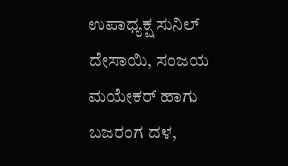ಉಪಾಧ್ಯಕ್ಷ ಸುನಿಲ್ ದೇಸಾಯಿ, ಸಂಜಯ ಮಯೇಕರ್ ಹಾಗು ಬಜರಂಗ ದಳ,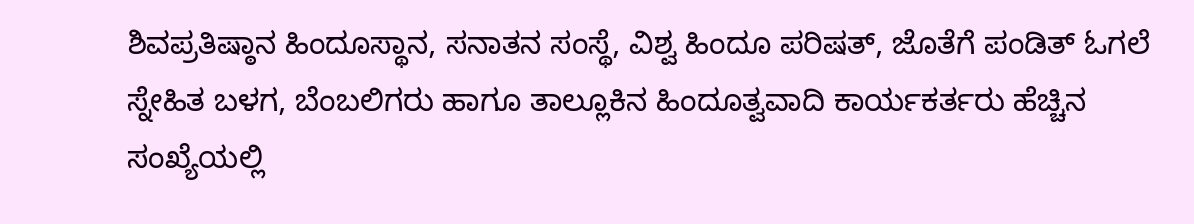ಶಿವಪ್ರತಿಷ್ಠಾನ ಹಿಂದೂಸ್ಥಾನ, ಸನಾತನ ಸಂಸ್ಥೆ, ವಿಶ್ವ ಹಿಂದೂ ಪರಿಷತ್, ಜೊತೆಗೆ ಪಂಡಿತ್ ಓಗಲೆ ಸ್ನೇಹಿತ ಬಳಗ, ಬೆಂಬಲಿಗರು ಹಾಗೂ ತಾಲ್ಲೂಕಿನ ಹಿಂದೂತ್ವವಾದಿ ಕಾರ್ಯಕರ್ತರು ಹೆಚ್ಚಿನ ಸಂಖ್ಯೆಯಲ್ಲಿ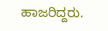ಹಾಜರಿದ್ದರು.